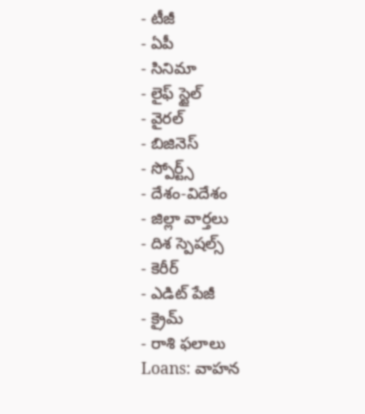- టీజీ
- ఏపీ
- సినిమా
- లైఫ్ స్టైల్
- వైరల్
- బిజినెస్
- స్పోర్ట్స్
- దేశం-విదేశం
- జిల్లా వార్తలు
- దిశ స్పెషల్స్
- కెరీర్
- ఎడిట్ పేజీ
- క్రైమ్
- రాశి ఫలాలు
Loans: వాహన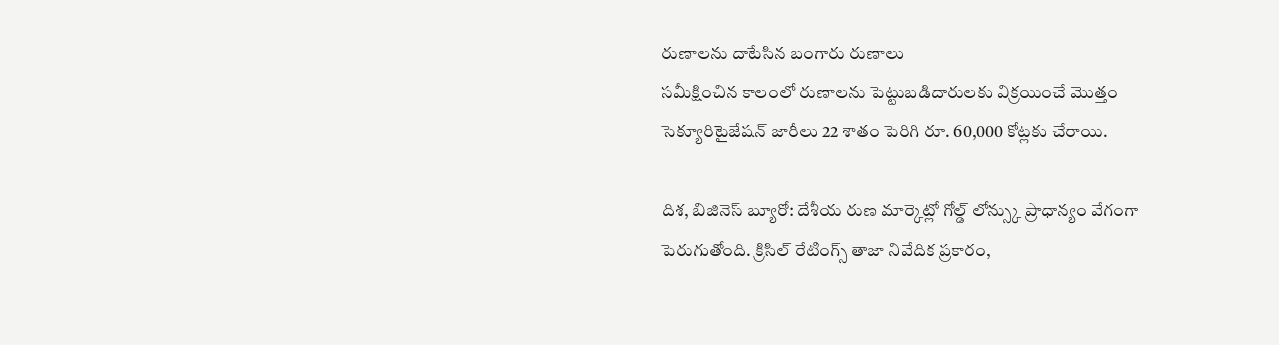రుణాలను దాటేసిన బంగారు రుణాలు
సమీక్షించిన కాలంలో రుణాలను పెట్టుబడిదారులకు విక్రయించే మొత్తం సెక్యూరిటైజేషన్ జారీలు 22 శాతం పెరిగి రూ. 60,000 కోట్లకు చేరాయి.

దిశ, బిజినెస్ బ్యూరో: దేశీయ రుణ మార్కెట్లో గోల్డ్ లోన్స్కు ప్రాధాన్యం వేగంగా పెరుగుతోంది. క్రిసిల్ రేటింగ్స్ తాజా నివేదిక ప్రకారం,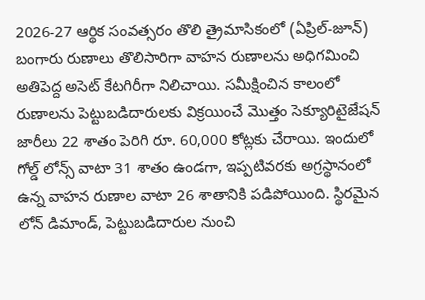2026-27 ఆర్థిక సంవత్సరం తొలి త్రైమాసికంలో (ఏప్రిల్-జూన్) బంగారు రుణాలు తొలిసారిగా వాహన రుణాలను అధిగమించి అతిపెద్ద అసెట్ కేటగిరీగా నిలిచాయి. సమీక్షించిన కాలంలో రుణాలను పెట్టుబడిదారులకు విక్రయించే మొత్తం సెక్యూరిటైజేషన్ జారీలు 22 శాతం పెరిగి రూ. 60,000 కోట్లకు చేరాయి. ఇందులో గోల్డ్ లోన్స్ వాటా 31 శాతం ఉండగా, ఇప్పటివరకు అగ్రస్థానంలో ఉన్న వాహన రుణాల వాటా 26 శాతానికి పడిపోయింది. స్థిరమైన లోన్ డిమాండ్, పెట్టుబడిదారుల నుంచి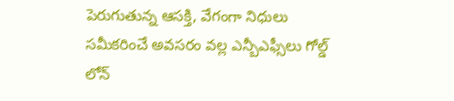పెరుగుతున్న ఆసక్తి, వేగంగా నిధులు సమీకరించే అవసరం వల్ల ఎన్బీఎఫ్సీలు గోల్డ్ లోన్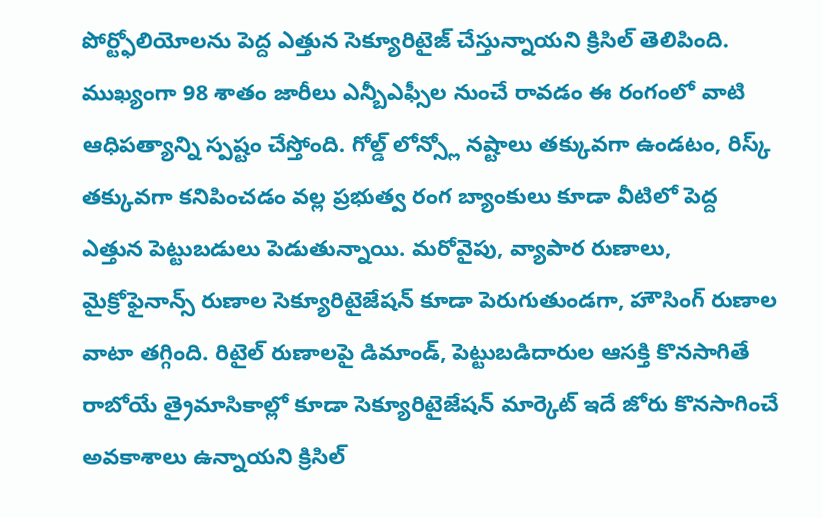పోర్ట్ఫోలియోలను పెద్ద ఎత్తున సెక్యూరిటైజ్ చేస్తున్నాయని క్రిసిల్ తెలిపింది. ముఖ్యంగా 98 శాతం జారీలు ఎన్బీఎఫ్సీల నుంచే రావడం ఈ రంగంలో వాటి ఆధిపత్యాన్ని స్పష్టం చేస్తోంది. గోల్డ్ లోన్స్లో నష్టాలు తక్కువగా ఉండటం, రిస్క్ తక్కువగా కనిపించడం వల్ల ప్రభుత్వ రంగ బ్యాంకులు కూడా వీటిలో పెద్ద ఎత్తున పెట్టుబడులు పెడుతున్నాయి. మరోవైపు, వ్యాపార రుణాలు, మైక్రోఫైనాన్స్ రుణాల సెక్యూరిటైజేషన్ కూడా పెరుగుతుండగా, హౌసింగ్ రుణాల వాటా తగ్గింది. రిటైల్ రుణాలపై డిమాండ్, పెట్టుబడిదారుల ఆసక్తి కొనసాగితే రాబోయే త్రైమాసికాల్లో కూడా సెక్యూరిటైజేషన్ మార్కెట్ ఇదే జోరు కొనసాగించే అవకాశాలు ఉన్నాయని క్రిసిల్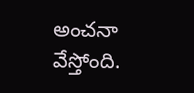అంచనా వేస్తోంది.